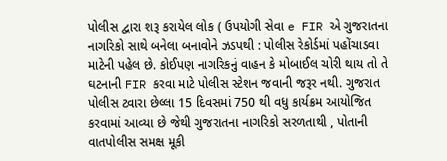પોલીસ દ્વારા શરૂ કરાયેલ લોક ( ઉપયોગી સેવા e FIR એ ગુજરાતના નાગરિકો સાથે બનેલા બનાવોને ઝડપથી : પોલીસ રેકોર્ડમાં પહોંચાડવા માટેની પહેલ છે. કોઈપણ નાગરિકનું વાહન કે મોબાઈલ ચોરી થાય તો તે ઘટનાની FIR કરવા માટે પોલીસ સ્ટેશન જવાની જરૂર નથી. ગુજરાત પોલીસ ટ્વારા છેલ્લા 15 દિવસમાં 750 થી વધુ કાર્યક્રમ આયોજિત કરવામાં આવ્યા છે જેથી ગુજરાતના નાગરિકો સરળતાથી , પોતાની વાતપોલીસ સમક્ષ મૂકી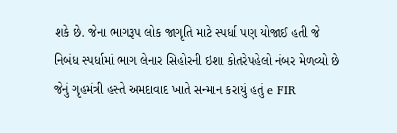શકે છે. જેના ભાગરૂપ લોક જાગૃતિ માટે સ્પર્ધા પણ યોજાઈ હતી જે નિબંધ સ્પર્ધામાં ભાગ લેનાર સિહોરની ઇશા કોતરેપહેલો નંબર મેળવ્યો છે જેનું ગૃહમંત્રી હસ્તે અમદાવાદ ખાતે સન્માન કરાયું હતું e FIR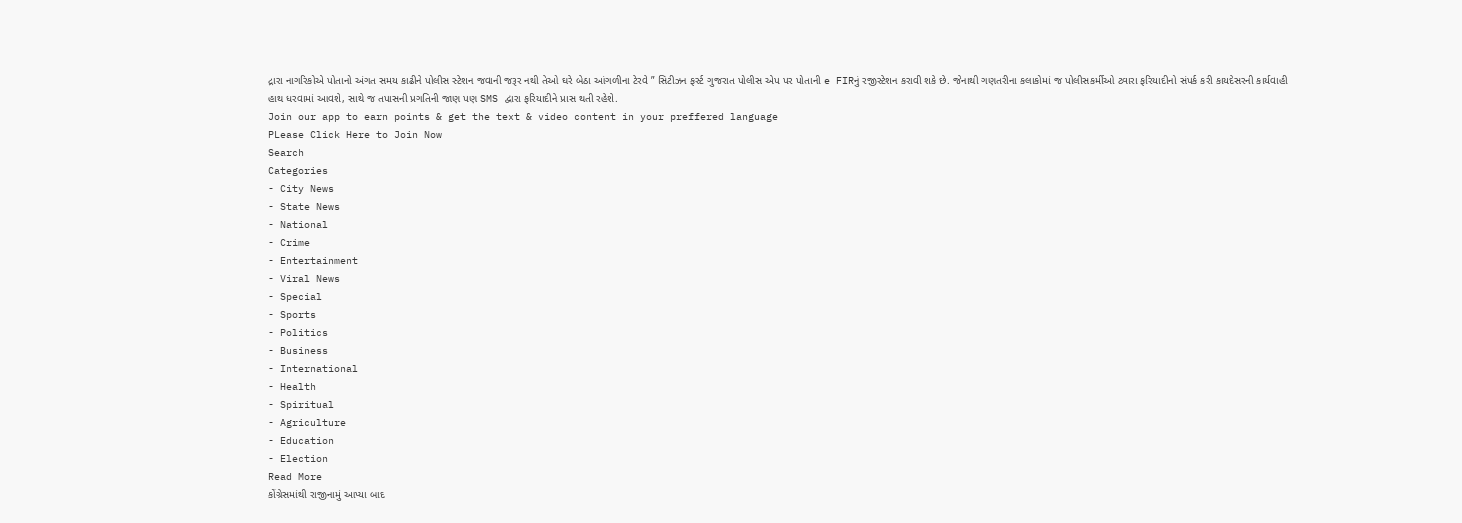દ્રારા નાગરિકોએ પોતાનો અંગત સમય કાઢીને પોલીસ સ્ટેશન જવાની જરૂર નથી તેઓ ઘરે બેઠા આંગળીના ટેરવે ” સિટીઝન ફર્સ્ટ ગુજરાત પોલીસ એપ પર પોતાની e FIRનું રજીસ્ટેશન કરાવી શકે છે. જેનાથી ગણતરીના કલાકોમાં જ પોલીસકર્મીઓ ટ્વારા ફરિયાદીનો સંપર્ક કરી કાયદેસરની કાર્યવાહી હાથ ધરવામાં આવશે, સાથે જ તપાસની પ્રગતિની જાણ પણ SMS દ્વારા ફરિયાદીને પ્રાસ થતી રહેશે.
Join our app to earn points & get the text & video content in your preffered language
PLease Click Here to Join Now
Search
Categories
- City News
- State News
- National
- Crime
- Entertainment
- Viral News
- Special
- Sports
- Politics
- Business
- International
- Health
- Spiritual
- Agriculture
- Education
- Election
Read More
કોંગ્રેસમાંથી રાજીનામું આપ્યા બાદ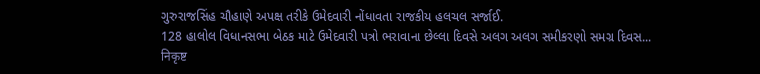ગુરુરાજસિંહ ચૌહાણે અપક્ષ તરીકે ઉમેદવારી નોંધાવતા રાજકીય હલચલ સર્જાઈ.
128 હાલોલ વિધાનસભા બેઠક માટે ઉમેદવારી પત્રો ભરાવાના છેલ્લા દિવસે અલગ અલગ સમીકરણો સમગ્ર દિવસ...
निकृष्ट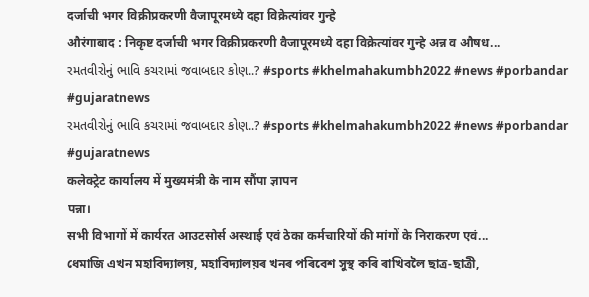दर्जाची भगर विक्रीप्रकरणी वैजापूरमध्ये दहा विक्रेत्यांवर गुन्हे
औरंगाबाद : निकृष्ट दर्जाची भगर विक्रीप्रकरणी वैजापूरमध्ये दहा विक्रेत्यांवर गुन्हे अन्न व औषध...
રમતવીરોનું ભાવિ કચરામાં જવાબદાર કોણ..? #sports #khelmahakumbh2022 #news #porbandar #gujaratnews
રમતવીરોનું ભાવિ કચરામાં જવાબદાર કોણ..? #sports #khelmahakumbh2022 #news #porbandar #gujaratnews
कलेक्ट्रेट कार्यालय में मुख्यमंत्री के नाम सौंपा ज्ञापन
पन्ना।
सभी विभागों में कार्यरत आउटसोर्स अस्थाई एवं ठेका कर्मचारियों की मांगों के निराकरण एवं...
ধেমাজি এখন মহাবিদ্যালয়, মহাবিদ্যালয়ৰ খনৰ পৰিবেশ সুস্থ কৰি ৰাখিবলৈ ছাত্ৰ-ছাত্ৰী,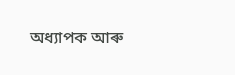অধ্যাপক আৰু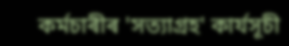কৰ্মচাৰীৰ 'সত্যাগ্ৰহ' কাৰ্যসূচী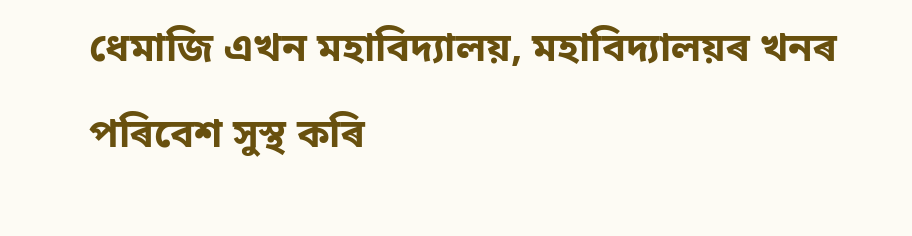ধেমাজি এখন মহাবিদ্যালয়, মহাবিদ্যালয়ৰ খনৰ পৰিবেশ সুস্থ কৰি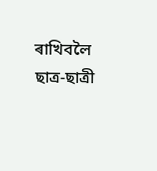ৰাখিবলৈ ছাত্ৰ-ছাত্ৰী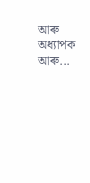আৰু অধ্যাপক আৰু...